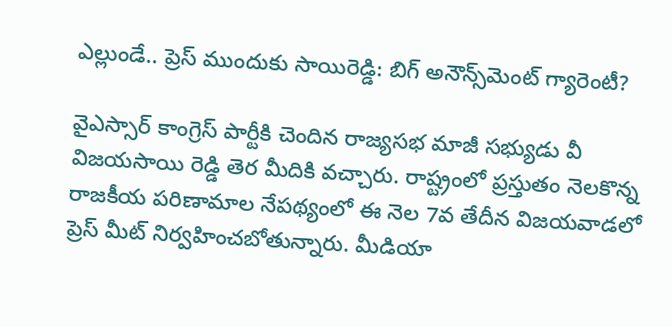ఎల్లుండే.. ప్రెస్ ముందుకు సాయిరెడ్డి: బిగ్ అనౌన్స్‌మెంట్ గ్యారెంటీ?

వైఎస్సార్ కాంగ్రెస్ పార్టీకి చెందిన రాజ్యసభ మాజీ సభ్యుడు వీ విజయసాయి రెడ్డి తెర మీదికి వచ్చారు. రాష్ట్రంలో ప్రస్తుతం నెలకొన్న రాజకీయ పరిణామాల నేపథ్యంలో ఈ నెల 7వ తేదీన విజయవాడలో ప్రెస్ మీట్ నిర్వహించబోతున్నారు. మీడియా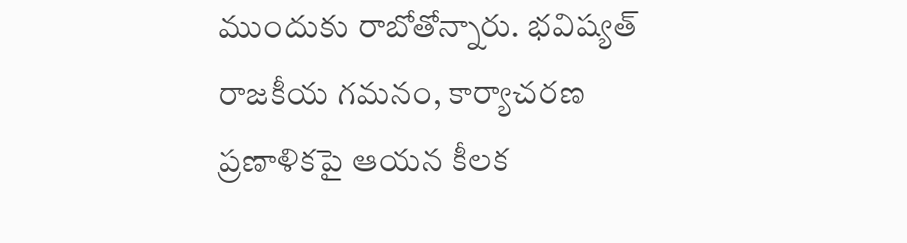ముందుకు రాబోతోన్నారు. భవిష్యత్ రాజకీయ గమనం, కార్యాచరణ ప్రణాళికపై ఆయన కీలక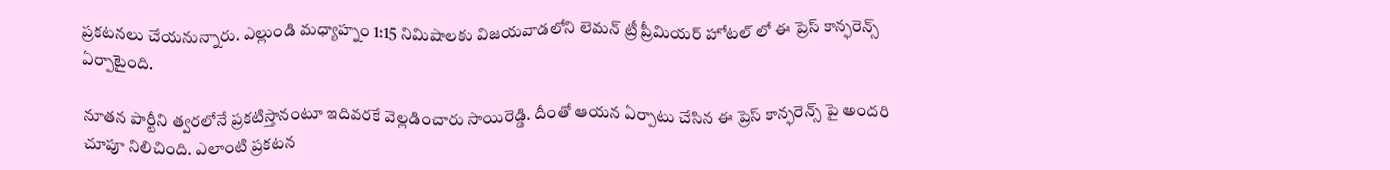ప్రకటనలు చేయనున్నారు. ఎల్లుండి మధ్యాహ్నం 1:15 నిమిషాలకు విజయవాడలోని లెమన్ ట్రీ ప్రీమియర్ హోటల్ లో ఈ ప్రెస్ కాన్ఫరెన్స్ ఏర్పాటైంది.

నూతన పార్టీని త్వరలోనే ప్రకటిస్తానంటూ ఇదివరకే వెల్లడించారు సాయిరెడ్డి. దీంతో ఆయన ఏర్పాటు చేసిన ఈ ప్రెస్ కాన్ఫరెన్స్ పై అందరి చూపూ నిలిచింది. ఎలాంటి ప్రకటన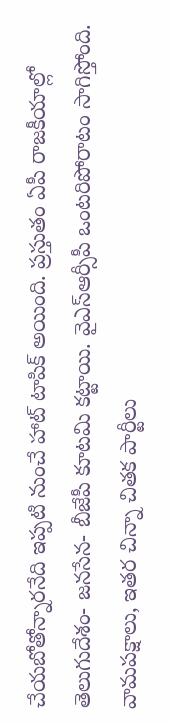చేయబోతోన్నారనేది ఇప్పటి నుంచే హాట్ టాపిక్ అయింది. ప్రస్తుతం ఏపీ రాజకీయాల్లో తెలుగుదేశం- జనసేన- బీజేపీ కూటమి కట్టాయి. వైఎస్ఆర్సీపీ ఒంటరిపోరాటం సాగిస్తోంది. వామపక్షాలు, ఇతర చిన్నా చితక పార్టీలు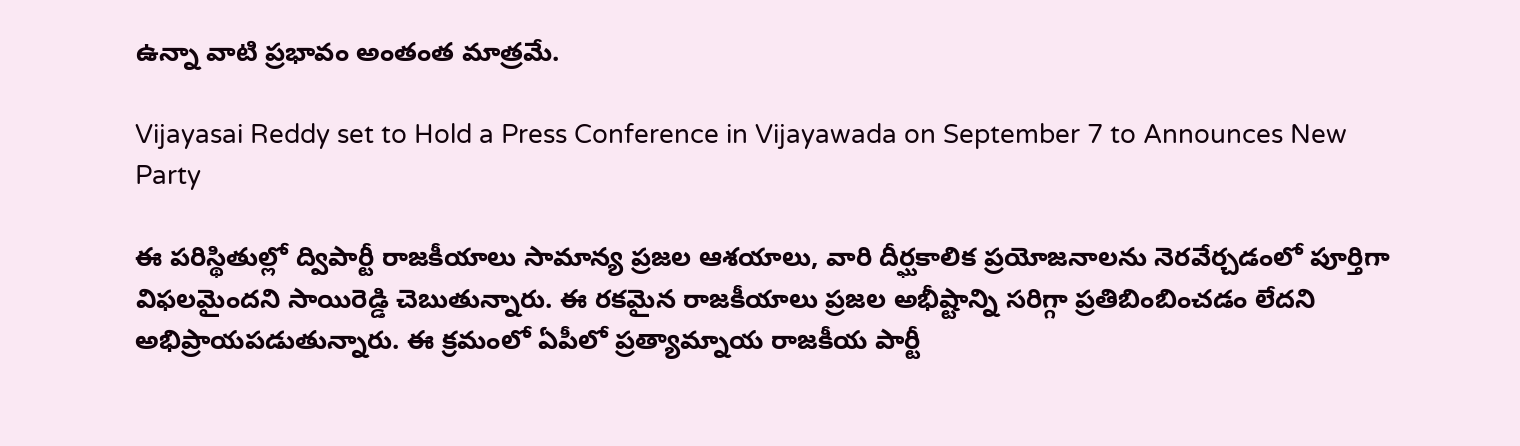ఉన్నా వాటి ప్రభావం అంతంత మాత్రమే.

Vijayasai Reddy set to Hold a Press Conference in Vijayawada on September 7 to Announces New Party

ఈ పరిస్థితుల్లో ద్విపార్టీ రాజకీయాలు సామాన్య ప్రజల ఆశయాలు, వారి దీర్ఘకాలిక ప్రయోజనాలను నెరవేర్చడంలో పూర్తిగా విఫలమైందని సాయిరెడ్డి చెబుతున్నారు. ఈ రకమైన రాజకీయాలు ప్రజల అభీష్టాన్ని సరిగ్గా ప్రతిబింబించడం లేదని అభిప్రాయపడుతున్నారు. ఈ క్రమంలో ఏపీలో ప్రత్యామ్నాయ రాజకీయ పార్టీ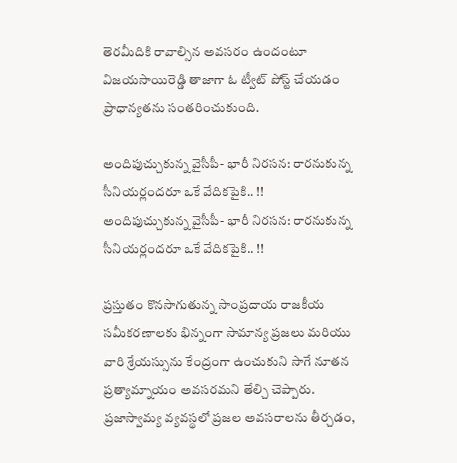తెరమీదికి రావాల్సిన అవసరం ఉందంటూ విజయసాయిరెడ్డి తాజాగా ఓ ట్వీట్ పోస్ట్ చేయడం ప్రాధాన్యతను సంతరించుకుంది.

అందిపుచ్చుకున్న వైసీపీ- భారీ నిరసన: రారనుకున్న సీనియర్లందరూ ఒకే వేదికపైకి.. !!
అందిపుచ్చుకున్న వైసీపీ- భారీ నిరసన: రారనుకున్న సీనియర్లందరూ ఒకే వేదికపైకి.. !!

ప్రస్తుతం కొనసాగుతున్న సాంప్రదాయ రాజకీయ సమీకరణాలకు భిన్నంగా సామాన్య ప్రజలు మరియు వారి శ్రేయస్సును కేంద్రంగా ఉంచుకుని సాగే నూతన ప్రత్యామ్నాయం అవసరమని తేల్చి చెప్పారు. ప్రజాస్వామ్య వ్యవస్థలో ప్రజల అవసరాలను తీర్చడం,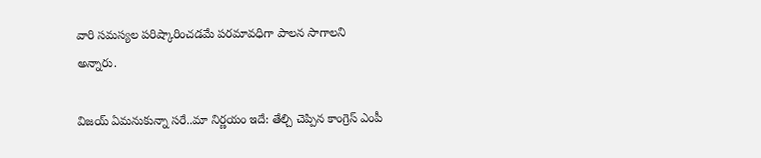వారి సమస్యల పరిష్కారించడమే పరమావధిగా పాలన సాగాలని అన్నారు.

విజయ్ ఏమనుకున్నా సరే..మా నిర్ణయం ఇదే: తేల్చి చెప్పిన కాంగ్రెస్ ఎంపీ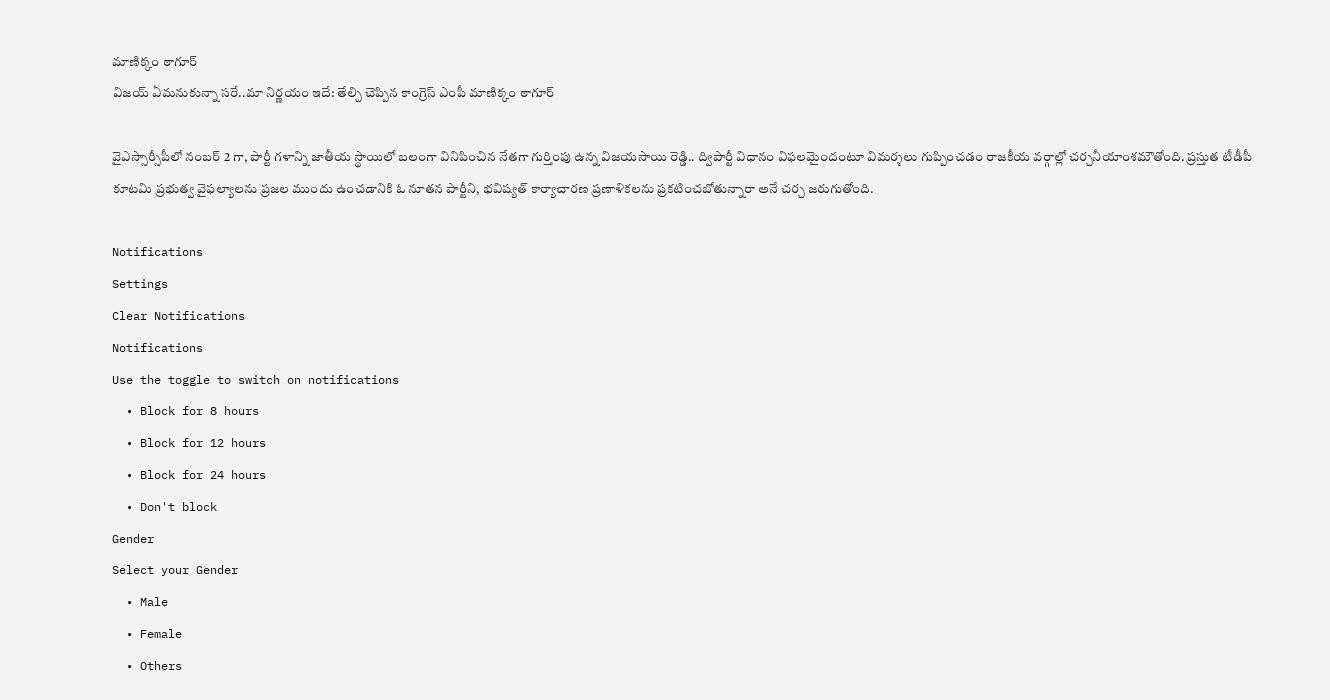మాణిక్కం ఠాగూర్
విజయ్ ఏమనుకున్నా సరే..మా నిర్ణయం ఇదే: తేల్చి చెప్పిన కాంగ్రెస్ ఎంపీ మాణిక్కం ఠాగూర్

వైఎస్సార్సీపీలో నంబర్ 2 గా, పార్టీ గళాన్ని జాతీయ స్థాయిలో బలంగా వినిపించిన నేతగా గుర్తింపు ఉన్న విజయసాయి రెడ్డి.. ద్విపార్టీ విధానం విఫలమైందంటూ విమర్శలు గుప్పించడం రాజకీయ వర్గాల్లో చర్చనీయాంశమౌతోంది. ప్రస్తుత టీడీపీ కూటమి ప్రభుత్వ వైఫల్యాలను ప్రజల ముందు ఉంచడానికి ఓ నూతన పార్టీని, భవిష్యత్ కార్యాచారణ ప్రణాళికలను ప్రకటించబోతున్నారా అనే చర్చ జరుగుతోంది.

Notifications
Settings
Clear Notifications
Notifications
Use the toggle to switch on notifications
  • Block for 8 hours
  • Block for 12 hours
  • Block for 24 hours
  • Don't block
Gender
Select your Gender
  • Male
  • Female
  • Others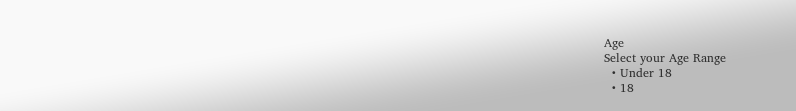Age
Select your Age Range
  • Under 18
  • 18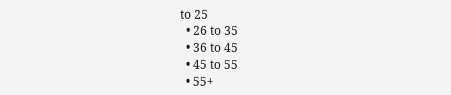to 25
  • 26 to 35
  • 36 to 45
  • 45 to 55
  • 55+